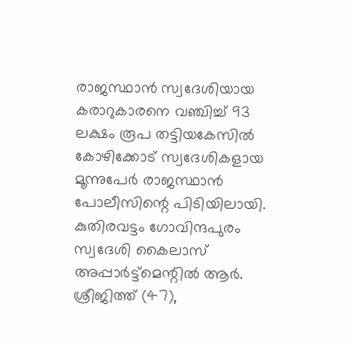രാജസ്ഥാൻ സ്വദേശിയായ കരാറുകാരനെ വഞ്ചിച്ച്‌ 93 ലക്ഷം രൂപ തട്ടിയകേസില്‍ കോഴിക്കോട് സ്വദേശികളായ മൂന്നുപേർ രാജസ്ഥാൻ പോലീസിന്റെ പിടിയിലായി. കുതിരവട്ടം ഗോവിന്ദപുരം സ്വദേശി കൈലാസ് അപ്പാർട്ട്മെന്റില്‍ ആർ. ശ്രീജിത്ത് (47),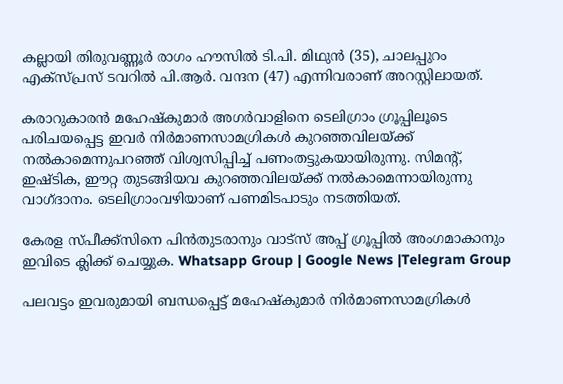കല്ലായി തിരുവണ്ണൂർ രാഗം ഹൗസില്‍ ടി.പി. മിഥുൻ (35), ചാലപ്പുറം എക്സ്പ്രസ് ടവറില്‍ പി.ആർ. വന്ദന (47) എന്നിവരാണ് അറസ്റ്റിലായത്.

കരാറുകാരൻ മഹേഷ്കുമാർ അഗർവാളിനെ ടെലിഗ്രാം ഗ്രൂപ്പിലൂടെ പരിചയപ്പെട്ട ഇവർ നിർമാണസാമഗ്രികള്‍ കുറഞ്ഞവിലയ്ക്ക് നല്‍കാമെന്നുപറഞ്ഞ് വിശ്വസിപ്പിച്ച്‌ പണംതട്ടുകയായിരുന്നു. സിമന്റ്, ഇഷ്ടിക, ഈറ്റ തുടങ്ങിയവ കുറഞ്ഞവിലയ്ക്ക് നല്‍കാമെന്നായിരുന്നു വാഗ്ദാനം. ടെലിഗ്രാംവഴിയാണ് പണമിടപാടും നടത്തിയത്.

കേരള സ്പീക്ക്സിനെ പിൻതുടരാനും വാട്സ് അപ്പ് ഗ്രൂപ്പിൽ അംഗമാകാനും ഇവിടെ ക്ലിക്ക് ചെയ്യുക. Whatsapp Group | Google News |Telegram Group

പലവട്ടം ഇവരുമായി ബന്ധപ്പെട്ട് മഹേഷ്കുമാർ നിർമാണസാമഗ്രികള്‍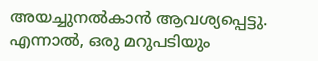അയച്ചുനല്‍കാൻ ആവശ്യപ്പെട്ടു. എന്നാല്‍, ഒരു മറുപടിയും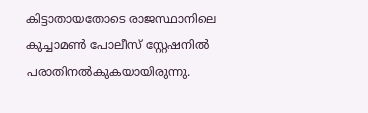കിട്ടാതായതോടെ രാജസ്ഥാനിലെ കുച്ചാമണ്‍ പോലീസ് സ്റ്റേഷനില്‍ പരാതിനല്‍കുകയായിരുന്നു.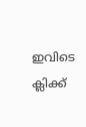ഇവിടെ ക്ലിക്ക്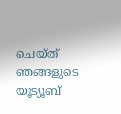ചെയ്ത് ഞങ്ങളുടെ യൂട്യൂബ്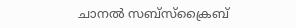ചാനൽ സബ്സ്ക്രൈബ്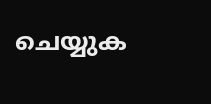ചെയ്യുക